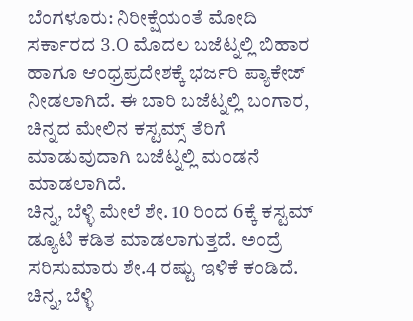ಬೆಂಗಳೂರು: ನಿರೀಕ್ಷೆಯಂತೆ ಮೋದಿ ಸರ್ಕಾರದ 3.O ಮೊದಲ ಬಜೆಟ್ನಲ್ಲಿ ಬಿಹಾರ ಹಾಗೂ ಆಂಧ್ರಪ್ರದೇಶಕ್ಕೆ ಭರ್ಜರಿ ಪ್ಯಾಕೇಜ್ ನೀಡಲಾಗಿದೆ. ಈ ಬಾರಿ ಬಜೆಟ್ನಲ್ಲಿ ಬಂಗಾರ, ಚಿನ್ನದ ಮೇಲಿನ ಕಸ್ಟಮ್ಸ್ ತೆರಿಗೆ ಮಾಡುವುದಾಗಿ ಬಜೆಟ್ನಲ್ಲಿ ಮಂಡನೆ ಮಾಡಲಾಗಿದೆ.
ಚಿನ್ನ, ಬೆಳ್ಳಿ ಮೇಲೆ ಶೇ. 10 ರಿಂದ 6ಕ್ಕೆ ಕಸ್ಟಮ್ ಡ್ಯೂಟಿ ಕಡಿತ ಮಾಡಲಾಗುತ್ತದೆ. ಅಂದ್ರೆ ಸರಿಸುಮಾರು ಶೇ.4 ರಷ್ಟು ಇಳಿಕೆ ಕಂಡಿದೆ. ಚಿನ್ನ, ಬೆಳ್ಳಿ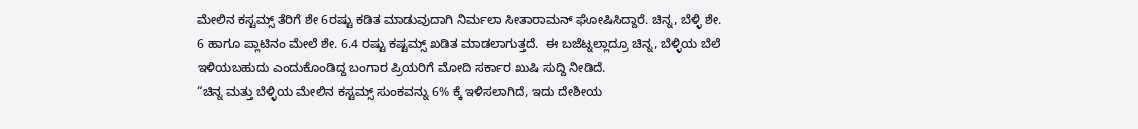ಮೇಲಿನ ಕಸ್ಟಮ್ಸ್ ತೆರಿಗೆ ಶೇ 6ರಷ್ಟು ಕಡಿತ ಮಾಡುವುದಾಗಿ ನಿರ್ಮಲಾ ಸೀತಾರಾಮನ್ ಘೋಷಿಸಿದ್ದಾರೆ. ಚಿನ್ನ, ಬೆಳ್ಳಿ ಶೇ. 6 ಹಾಗೂ ಪ್ಲಾಟಿನಂ ಮೇಲೆ ಶೇ. 6.4 ರಷ್ಟು ಕಷ್ಟಮ್ಸ್ ಖಡಿತ ಮಾಡಲಾಗುತ್ತದೆ.  ಈ ಬಜೆಟ್ನಲ್ಲಾದ್ರೂ ಚಿನ್ನ, ಬೆಳ್ಳಿಯ ಬೆಲೆ ಇಳಿಯಬಹುದು ಎಂದುಕೊಂಡಿದ್ದ ಬಂಗಾರ ಪ್ರಿಯರಿಗೆ ಮೋದಿ ಸರ್ಕಾರ ಖುಷಿ ಸುದ್ದಿ ನೀಡಿದೆ.
“ಚಿನ್ನ ಮತ್ತು ಬೆಳ್ಳಿಯ ಮೇಲಿನ ಕಸ್ಟಮ್ಸ್ ಸುಂಕವನ್ನು 6% ಕ್ಕೆ ಇಳಿಸಲಾಗಿದೆ, ಇದು ದೇಶೀಯ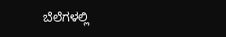ಬೆಲೆಗಳಲ್ಲಿ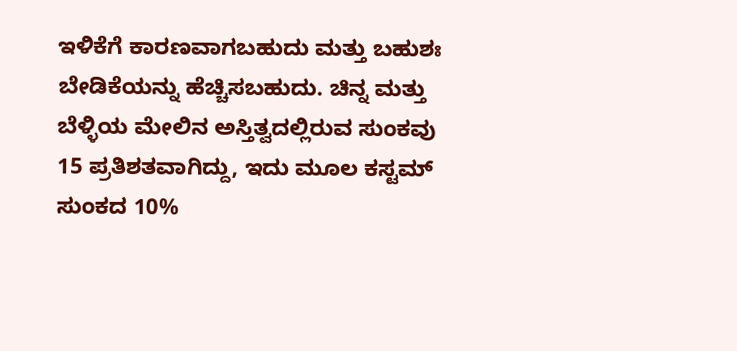ಇಳಿಕೆಗೆ ಕಾರಣವಾಗಬಹುದು ಮತ್ತು ಬಹುಶಃ ಬೇಡಿಕೆಯನ್ನು ಹೆಚ್ಚಿಸಬಹುದು. ಚಿನ್ನ ಮತ್ತು ಬೆಳ್ಳಿಯ ಮೇಲಿನ ಅಸ್ತಿತ್ವದಲ್ಲಿರುವ ಸುಂಕವು 15 ಪ್ರತಿಶತವಾಗಿದ್ದು, ಇದು ಮೂಲ ಕಸ್ಟಮ್ ಸುಂಕದ 10%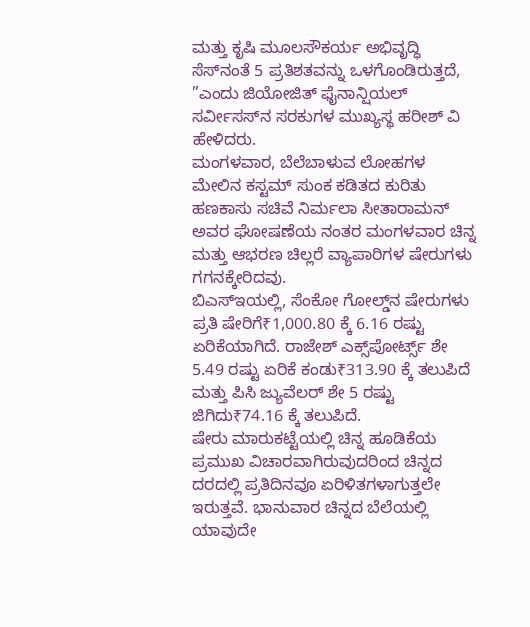ಮತ್ತು ಕೃಷಿ ಮೂಲಸೌಕರ್ಯ ಅಭಿವೃದ್ಧಿ ಸೆಸ್‌ನಂತೆ 5 ಪ್ರತಿಶತವನ್ನು ಒಳಗೊಂಡಿರುತ್ತದೆ, ”ಎಂದು ಜಿಯೋಜಿತ್ ಫೈನಾನ್ಷಿಯಲ್ ಸರ್ವೀಸಸ್‌ನ ಸರಕುಗಳ ಮುಖ್ಯಸ್ಥ ಹರೀಶ್ ವಿ ಹೇಳಿದರು.
ಮಂಗಳವಾರ, ಬೆಲೆಬಾಳುವ ಲೋಹಗಳ ಮೇಲಿನ ಕಸ್ಟಮ್ ಸುಂಕ ಕಡಿತದ ಕುರಿತು ಹಣಕಾಸು ಸಚಿವೆ ನಿರ್ಮಲಾ ಸೀತಾರಾಮನ್ ಅವರ ಘೋಷಣೆಯ ನಂತರ ಮಂಗಳವಾರ ಚಿನ್ನ ಮತ್ತು ಆಭರಣ ಚಿಲ್ಲರೆ ವ್ಯಾಪಾರಿಗಳ ಷೇರುಗಳು ಗಗನಕ್ಕೇರಿದವು.
ಬಿಎಸ್‌ಇಯಲ್ಲಿ, ಸೆಂಕೋ ಗೋಲ್ಡ್‌ನ ಷೇರುಗಳು ಪ್ರತಿ ಷೇರಿಗೆ₹1,000.80 ಕ್ಕೆ 6.16 ರಷ್ಟು ಏರಿಕೆಯಾಗಿದೆ. ರಾಜೇಶ್ ಎಕ್ಸ್‌ಪೋರ್ಟ್ಸ್ ಶೇ 5.49 ರಷ್ಟು ಏರಿಕೆ ಕಂಡು₹313.90 ಕ್ಕೆ ತಲುಪಿದೆ ಮತ್ತು ಪಿಸಿ ಜ್ಯುವೆಲರ್ ಶೇ 5 ರಷ್ಟು ಜಿಗಿದು₹74.16 ಕ್ಕೆ ತಲುಪಿದೆ.
ಷೇರು ಮಾರುಕಟ್ಟೆಯಲ್ಲಿ ಚಿನ್ನ ಹೂಡಿಕೆಯ ಪ್ರಮುಖ ವಿಚಾರವಾಗಿರುವುದರಿಂದ ಚಿನ್ನದ ದರದಲ್ಲಿ ಪ್ರತಿದಿನವೂ ಏರಿಳಿತಗಳಾಗುತ್ತಲೇ ಇರುತ್ತವೆ. ಭಾನುವಾರ ಚಿನ್ನದ ಬೆಲೆಯಲ್ಲಿ ಯಾವುದೇ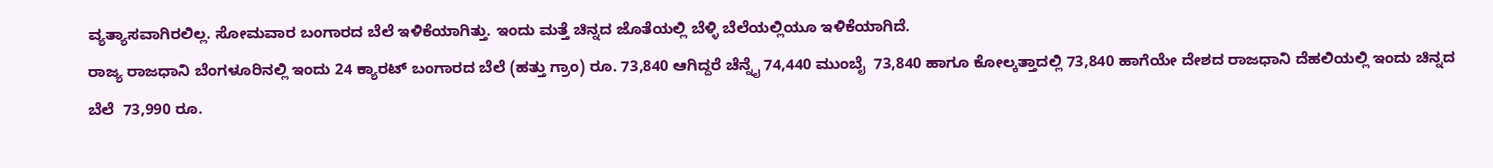ವ್ಯತ್ಯಾಸವಾಗಿರಲಿಲ್ಲ. ಸೋಮವಾರ ಬಂಗಾರದ ಬೆಲೆ ಇಳಿಕೆಯಾಗಿತ್ತು. ಇಂದು ಮತ್ತೆ ಚಿನ್ನದ ಜೊತೆಯಲ್ಲಿ ಬೆಳ್ಳಿ ಬೆಲೆಯಲ್ಲಿಯೂ ಇಳಿಕೆಯಾಗಿದೆ.
ರಾಜ್ಯ ರಾಜಧಾನಿ ಬೆಂಗಳೂರಿನಲ್ಲಿ ಇಂದು 24 ಕ್ಯಾರಟ್ ಬಂಗಾರದ ಬೆಲೆ (ಹತ್ತು ಗ್ರಾಂ) ರೂ. 73,840 ಆಗಿದ್ದರೆ ಚೆನ್ನೈ 74,440 ಮುಂಬೈ  73,840 ಹಾಗೂ ಕೋಲ್ಕತ್ತಾದಲ್ಲಿ 73,840 ಹಾಗೆಯೇ ದೇಶದ ರಾಜಧಾನಿ ದೆಹಲಿಯಲ್ಲಿ ಇಂದು ಚಿನ್ನದ ಬೆಲೆ  73,990 ರೂ.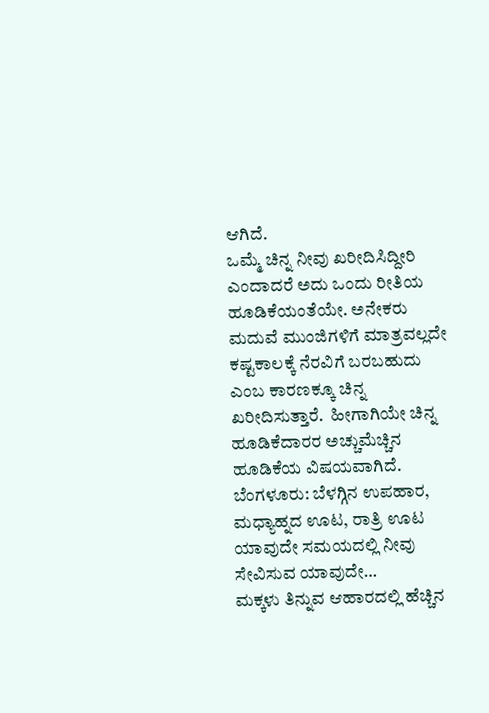ಆಗಿದೆ.
ಒಮ್ಮೆ ಚಿನ್ನ ನೀವು ಖರೀದಿಸಿದ್ದೀರಿ ಎಂದಾದರೆ ಅದು ಒಂದು ರೀತಿಯ ಹೂಡಿಕೆಯಂತೆಯೇ. ಅನೇಕರು ಮದುವೆ ಮುಂಜಿಗಳಿಗೆ ಮಾತ್ರವಲ್ಲದೇ ಕಷ್ಟಕಾಲಕ್ಕೆ ನೆರವಿಗೆ ಬರಬಹುದು ಎಂಬ ಕಾರಣಕ್ಕೂ ಚಿನ್ನ ಖರೀದಿಸುತ್ತಾರೆ.  ಹೀಗಾಗಿಯೇ ಚಿನ್ನ ಹೂಡಿಕೆದಾರರ ಅಚ್ಚುಮೆಚ್ಚಿನ ಹೂಡಿಕೆಯ ವಿಷಯವಾಗಿದೆ.
ಬೆಂಗಳೂರು: ಬೆಳಗ್ಗಿನ ಉಪಹಾರ, ಮಧ್ಯಾಹ್ನದ ಊಟ, ರಾತ್ರಿ ಊಟ ಯಾವುದೇ ಸಮಯದಲ್ಲಿ ನೀವು ಸೇವಿಸುವ ಯಾವುದೇ…
ಮಕ್ಕಳು ತಿನ್ನುವ ಆಹಾರದಲ್ಲಿ ಹೆಚ್ಚಿನ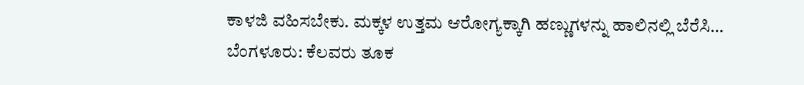ಕಾಳಜಿ ವಹಿಸಬೇಕು. ಮಕ್ಕಳ ಉತ್ತಮ ಆರೋಗ್ಯಕ್ಕಾಗಿ ಹಣ್ಣುಗಳನ್ನು ಹಾಲಿನಲ್ಲಿ ಬೆರೆಸಿ…
ಬೆಂಗಳೂರು: ಕೆಲವರು ತೂಕ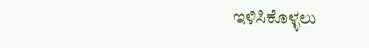ಇಳಿಸಿಕೊಳ್ಳಲು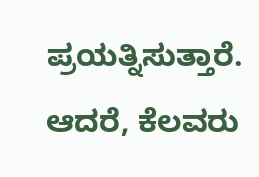ಪ್ರಯತ್ನಿಸುತ್ತಾರೆ. ಆದರೆ, ಕೆಲವರು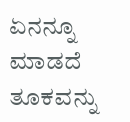ಏನನ್ನೂ ಮಾಡದೆ ತೂಕವನ್ನು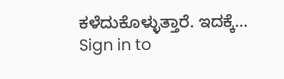ಕಳೆದುಕೊಳ್ಳುತ್ತಾರೆ. ಇದಕ್ಕೆ…
Sign in to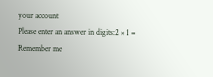your account
Please enter an answer in digits:2 × 1 =
Remember me